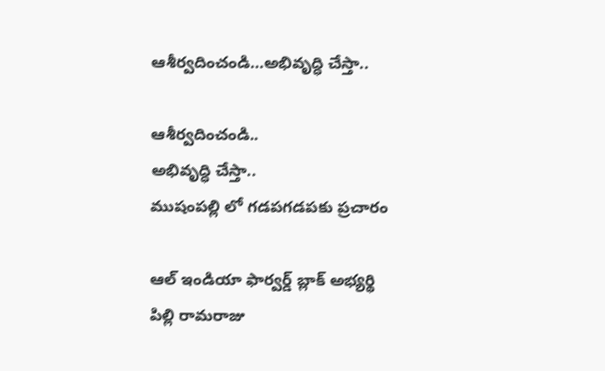ఆశీర్వదించండి…అభివృద్ధి చేస్తా..

ఆశీర్వదించండి..
అభివృద్ధి చేస్తా..
ముషంపల్లి లో గడపగడపకు ప్రచారం

ఆల్ ఇండియా ఫార్వర్డ్ బ్లాక్ అభ్యర్థి
పిల్లి రామరాజు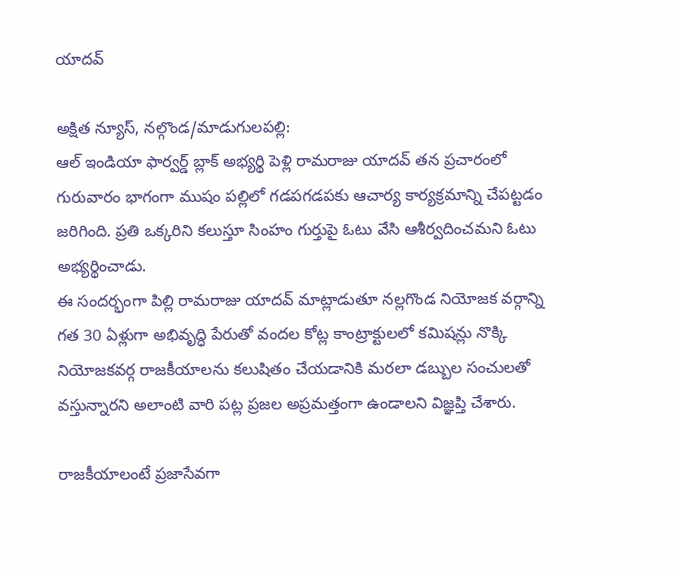యాదవ్

అక్షిత న్యూస్, నల్గొండ/మాడుగులపల్లి:
ఆల్ ఇండియా ఫార్వర్డ్ బ్లాక్ అభ్యర్థి పెళ్లి రామరాజు యాదవ్ తన ప్రచారంలో గురువారం భాగంగా ముషం పల్లిలో గడపగడపకు ఆచార్య కార్యక్రమాన్ని చేపట్టడం జరిగింది. ప్రతి ఒక్కరిని కలుస్తూ సింహం గుర్తుపై ఓటు వేసి ఆశీర్వదించమని ఓటు అభ్యర్థించాడు.
ఈ సందర్భంగా పిల్లి రామరాజు యాదవ్ మాట్లాడుతూ నల్లగొండ నియోజక వర్గాన్ని గత 30 ఏళ్లుగా అభివృద్ధి పేరుతో వందల కోట్ల కాంట్రాక్టులలో కమిషన్లు నొక్కి నియోజకవర్గ రాజకీయాలను కలుషితం చేయడానికి మరలా డబ్బుల సంచులతో వస్తున్నారని అలాంటి వారి పట్ల ప్రజల అప్రమత్తంగా ఉండాలని విజ్ఞప్తి చేశారు.

రాజకీయాలంటే ప్రజాసేవగా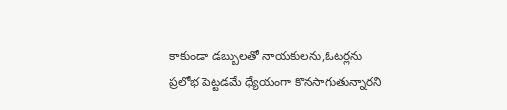కాకుండా డబ్బులతో నాయకులను,ఓటర్లను ప్రలోభ పెట్టడమే ధ్యేయంగా కొనసాగుతున్నారని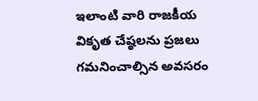ఇలాంటి వారి రాజకీయ వికృత చేష్ఠలను ప్రజలు గమనించాల్సిన అవసరం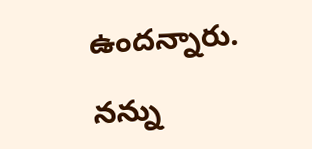ఉందన్నారు.

నన్ను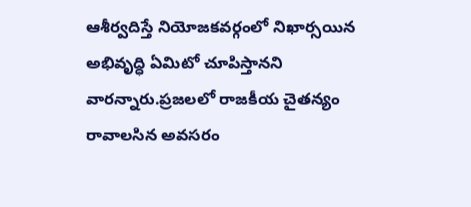ఆశీర్వదిస్తే నియోజకవర్గంలో నిఖార్సయిన అభివృద్ధి ఏమిటో చూపిస్తానని వారన్నారు.ప్రజలలో రాజకీయ చైతన్యం రావాలసిన అవసరం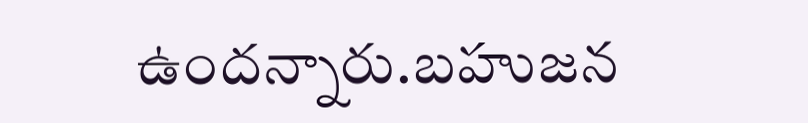ఉందన్నారు.బహుజన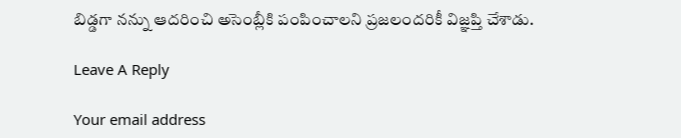బిడ్డగా నన్ను ఆదరించి అసెంబ్లీకి పంపించాలని ప్రజలందరికీ విజ్ఞప్తి చేశాడు.

Leave A Reply

Your email address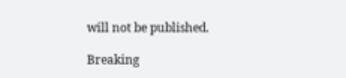will not be published.

Breaking